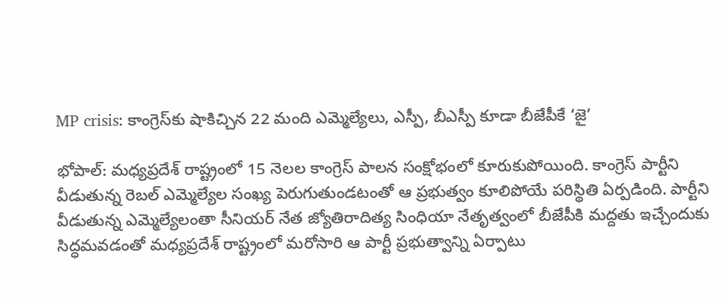MP crisis: కాంగ్రెస్‌కు షాకిచ్చిన 22 మంది ఎమ్మెల్యేలు, ఎస్పీ, బీఎస్పీ కూడా బీజేపీకే ‘జై’

భోపాల్: మధ్యప్రదేశ్ రాష్ట్రంలో 15 నెలల కాంగ్రెస్ పాలన సంక్షోభంలో కూరుకుపోయింది. కాంగ్రెస్ పార్టీని వీడుతున్న రెబల్ ఎమ్మెల్యేల సంఖ్య పెరుగుతుండటంతో ఆ ప్రభుత్వం కూలిపోయే పరిస్థితి ఏర్పడింది. పార్టీని వీడుతున్న ఎమ్మెల్యేలంతా సీనియర్ నేత జ్యోతిరాదిత్య సింధియా నేతృత్వంలో బీజేపీకి మద్దతు ఇచ్చేందుకు సిద్ధమవడంతో మధ్యప్రదేశ్ రాష్ట్రంలో మరోసారి ఆ పార్టీ ప్రభుత్వాన్ని ఏర్పాటు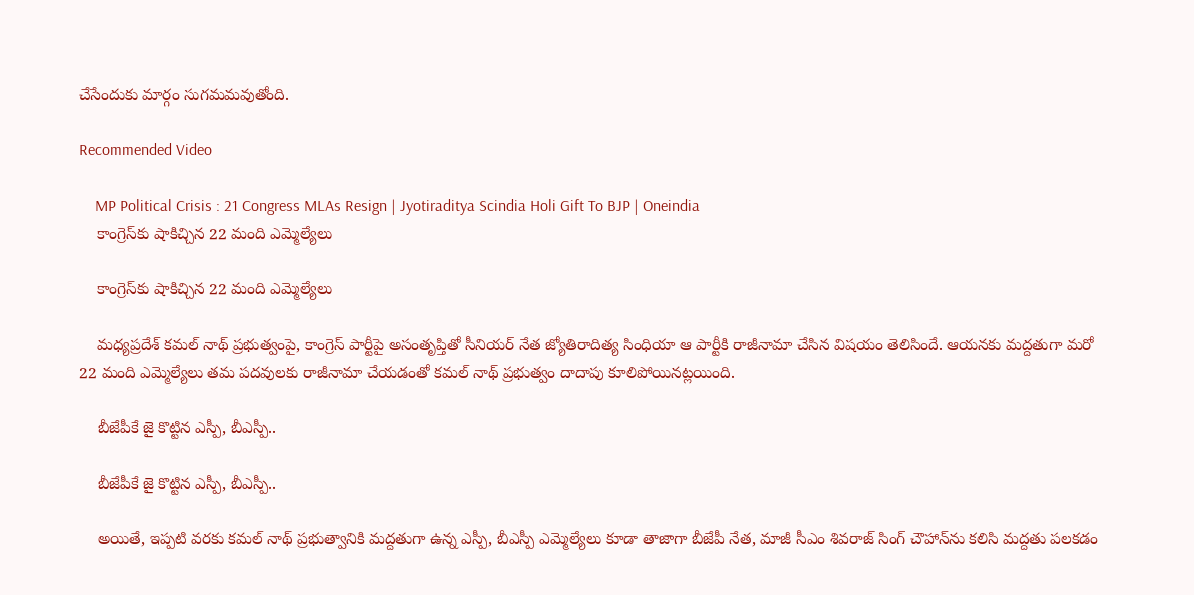చేసేందుకు మార్గం సుగమమవుతోంది.

Recommended Video

    MP Political Crisis : 21 Congress MLAs Resign | Jyotiraditya Scindia Holi Gift To BJP | Oneindia
    కాంగ్రెస్‌కు షాకిచ్చిన 22 మంది ఎమ్మెల్యేలు

    కాంగ్రెస్‌కు షాకిచ్చిన 22 మంది ఎమ్మెల్యేలు

    మధ్యప్రదేశ్ కమల్ నాథ్ ప్రభుత్వంపై, కాంగ్రెస్ పార్టీపై అసంతృప్తితో సీనియర్ నేత జ్యోతిరాదిత్య సింధియా ఆ పార్టీకి రాజీనామా చేసిన విషయం తెలిసిందే. ఆయనకు మద్దతుగా మరో 22 మంది ఎమ్మెల్యేలు తమ పదవులకు రాజీనామా చేయడంతో కమల్ నాథ్ ప్రభుత్వం దాదాపు కూలిపోయినట్లయింది.

    బీజేపీకే జై కొట్టిన ఎస్పీ, బీఎస్పీ..

    బీజేపీకే జై కొట్టిన ఎస్పీ, బీఎస్పీ..

    అయితే, ఇప్పటి వరకు కమల్ నాథ్ ప్రభుత్వానికి మద్దతుగా ఉన్న ఎస్పీ, బీఎస్పీ ఎమ్మెల్యేలు కూడా తాజాగా బీజేపీ నేత, మాజీ సీఎం శివరాజ్ సింగ్ చౌహాన్‌ను కలిసి మద్దతు పలకడం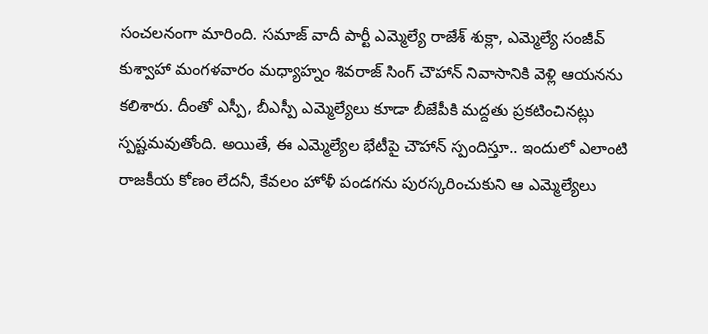సంచలనంగా మారింది. సమాజ్ వాదీ పార్టీ ఎమ్మెల్యే రాజేశ్ శుక్లా, ఎమ్మెల్యే సంజీవ్ కుశ్వాహా మంగళవారం మధ్యాహ్నం శివరాజ్ సింగ్ చౌహాన్ నివాసానికి వెళ్లి ఆయనను కలిశారు. దీంతో ఎస్పీ, బీఎస్పీ ఎమ్మెల్యేలు కూడా బీజేపీకి మద్దతు ప్రకటించినట్లు స్పష్టమవుతోంది. అయితే, ఈ ఎమ్మెల్యేల భేటీపై చౌహాన్ స్పందిస్తూ.. ఇందులో ఎలాంటి రాజకీయ కోణం లేదనీ, కేవలం హోళీ పండగను పురస్కరించుకుని ఆ ఎమ్మెల్యేలు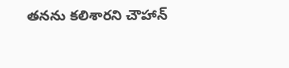తనను కలిశారని చౌహాన్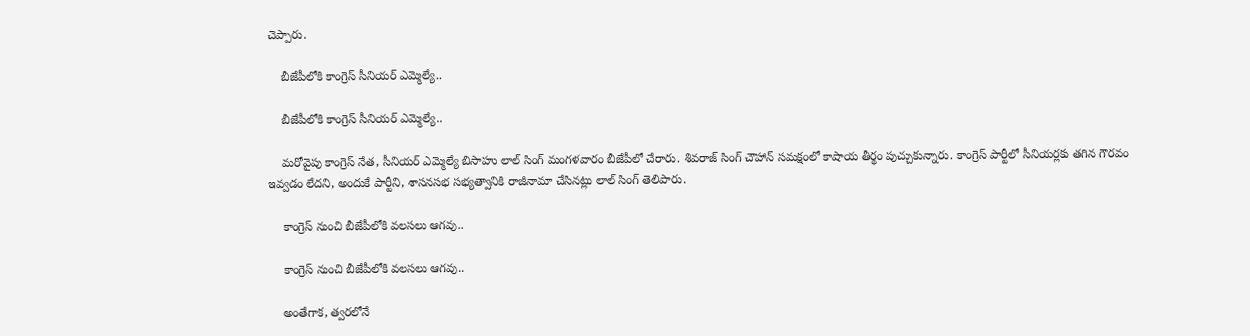చెప్పారు.

    బీజేపీలోకి కాంగ్రెస్ సీనియర్ ఎమ్మెల్యే..

    బీజేపీలోకి కాంగ్రెస్ సీనియర్ ఎమ్మెల్యే..

    మరోవైపు కాంగ్రెస్ నేత, సీనియర్ ఎమ్మెల్యే బిసాహు లాల్ సింగ్ మంగళవారం బీజేపీలో చేరారు. శివరాజ్ సింగ్ చౌహాన్ సమక్షంలో కాషాయ తీర్థం పుచ్చుకున్నారు. కాంగ్రెస్ పార్టీలో సీనియర్లకు తగిన గౌరవం ఇవ్వడం లేదని, అందుకే పార్టీని, శాసనసభ సభ్యత్వానికి రాజీనామా చేసినట్లు లాల్ సింగ్ తెలిపారు.

    కాంగ్రెస్ నుంచి బీజేపీలోకి వలసలు ఆగవు..

    కాంగ్రెస్ నుంచి బీజేపీలోకి వలసలు ఆగవు..

    అంతేగాక, త్వరలోనే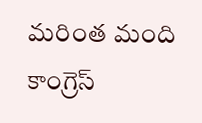మరింత మంది కాంగ్రెస్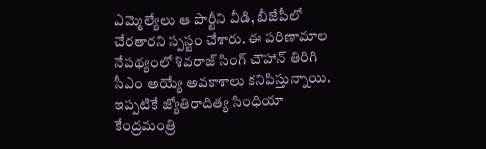ఎమ్మెల్యేలు ఆ పార్టీని వీడి, బీజేపీలో చేరతారని స్పస్టం చేశారు. ఈ పరిణామాల నేపథ్యంలో శివరాజ్ సింగ్ చౌహాన్ తిరిగి సీఎం అయ్యే అవకాశాలు కనిపిస్తున్నాయి. ఇప్పటికే జ్యోతిరాదిత్య సింధియా కేంద్రమంత్రి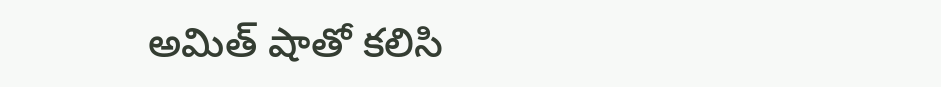అమిత్ షాతో కలిసి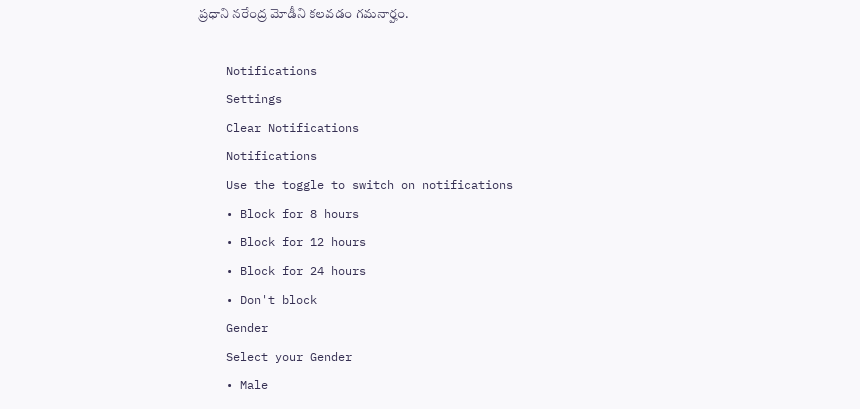ప్రధాని నరేంద్ర మోడీని కలవడం గమనార్హం.

    Notifications
    Settings
    Clear Notifications
    Notifications
    Use the toggle to switch on notifications
    • Block for 8 hours
    • Block for 12 hours
    • Block for 24 hours
    • Don't block
    Gender
    Select your Gender
    • Male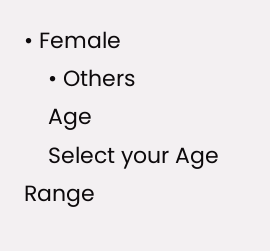• Female
    • Others
    Age
    Select your Age Range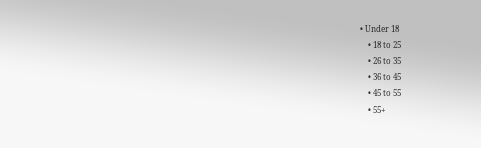• Under 18
    • 18 to 25
    • 26 to 35
    • 36 to 45
    • 45 to 55
    • 55+